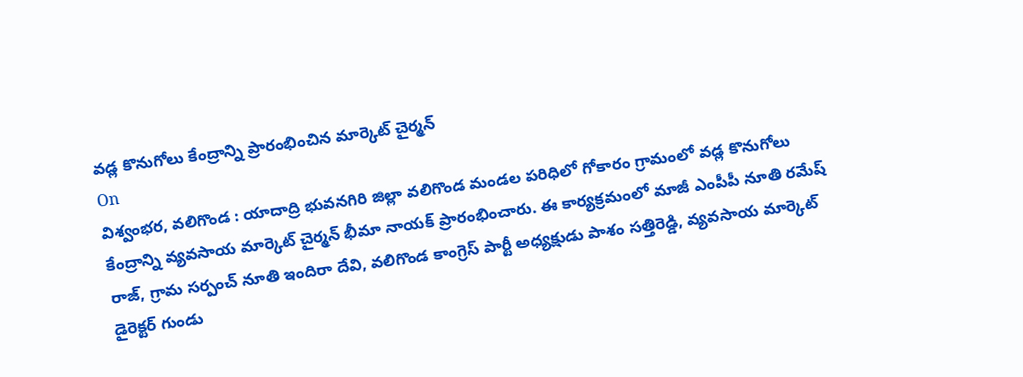వడ్ల కొనుగోలు కేంద్రాన్ని ప్రారంభించిన మార్కెట్ చైర్మన్
On
విశ్వంభర, వలిగొండ : యాదాద్రి భువనగిరి జిల్లా వలిగొండ మండల పరిధిలో గోకారం గ్రామంలో వడ్ల కొనుగోలు కేంద్రాన్ని వ్యవసాయ మార్కెట్ చైర్మన్ భీమా నాయక్ ప్రారంభించారు. ఈ కార్యక్రమంలో మాజీ ఎంపీపీ నూతి రమేష్ రాజ్, గ్రామ సర్పంచ్ నూతి ఇందిరా దేవి, వలిగొండ కాంగ్రెస్ పార్టీ అధ్యక్షుడు పాశం సత్తిరెడ్డి, వ్యవసాయ మార్కెట్ డైరెక్టర్ గుండు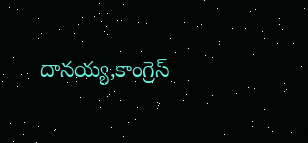దానయ్య,కాంగ్రెస్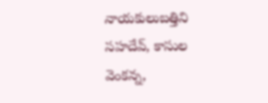నాయకులుబత్తిని సహదేవ్, కాసుల వెంకన్న,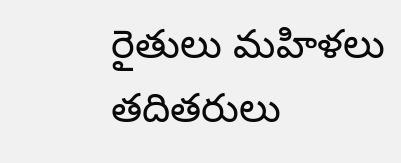రైతులు మహిళలు తదితరులు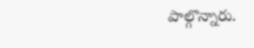పాల్గొన్నారు.